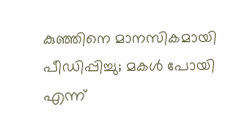കുഞ്ഞിനെ മാനസികമായി പീഡിപ്പിച്ചു; മകൾ പോയി എന്ന്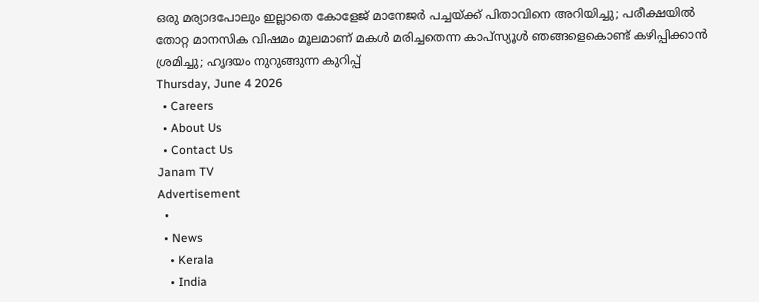ഒരു മര്യാദപോലും ഇല്ലാതെ കോളേജ് മാനേജർ പച്ചയ്ക്ക് പിതാവിനെ അറിയിച്ചു; പരീക്ഷയിൽ തോറ്റ മാനസിക വിഷമം മൂലമാണ് മകൾ മരിച്ചതെന്ന കാപ്സ്യൂൾ ഞങ്ങളെകൊണ്ട് കഴിപ്പിക്കാൻ ശ്രമിച്ചു; ഹൃദയം നുറുങ്ങുന്ന കുറിപ്പ്
Thursday, June 4 2026
  • Careers
  • About Us
  • Contact Us
Janam TV
Advertisement
  •
  • News
    • Kerala
    • India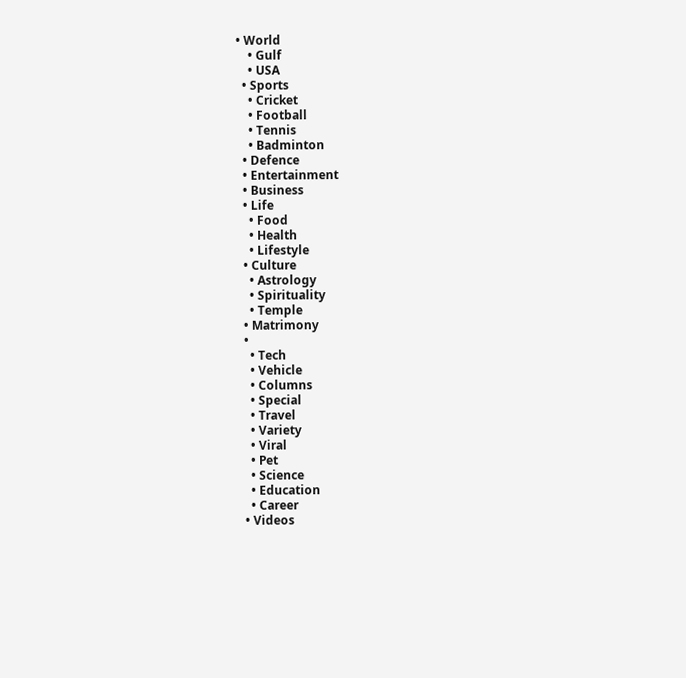• World
    • Gulf
    • USA
  • Sports
    • Cricket
    • Football
    • Tennis
    • Badminton
  • Defence
  • Entertainment
  • Business
  • Life
    • Food
    • Health
    • Lifestyle
  • Culture
    • Astrology
    • Spirituality
    • Temple
  • Matrimony
  •
    • Tech
    • Vehicle
    • Columns
    • Special
    • Travel
    • Variety
    • Viral
    • Pet
    • Science
    • Education
    • Career
  • Videos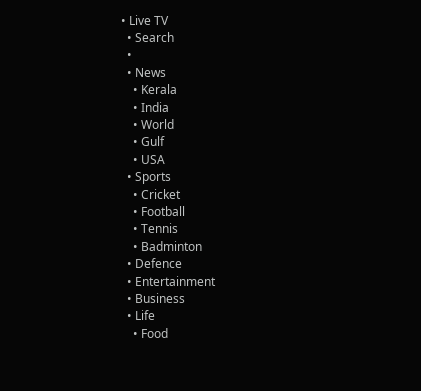• Live TV
  • Search
  •
  • News
    • Kerala
    • India
    • World
    • Gulf
    • USA
  • Sports
    • Cricket
    • Football
    • Tennis
    • Badminton
  • Defence
  • Entertainment
  • Business
  • Life
    • Food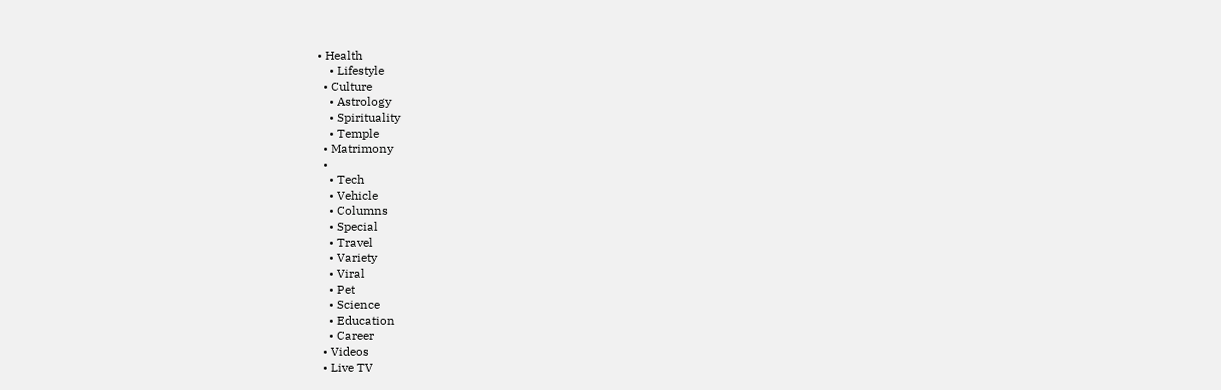• Health
    • Lifestyle
  • Culture
    • Astrology
    • Spirituality
    • Temple
  • Matrimony
  •
    • Tech
    • Vehicle
    • Columns
    • Special
    • Travel
    • Variety
    • Viral
    • Pet
    • Science
    • Education
    • Career
  • Videos
  • Live TV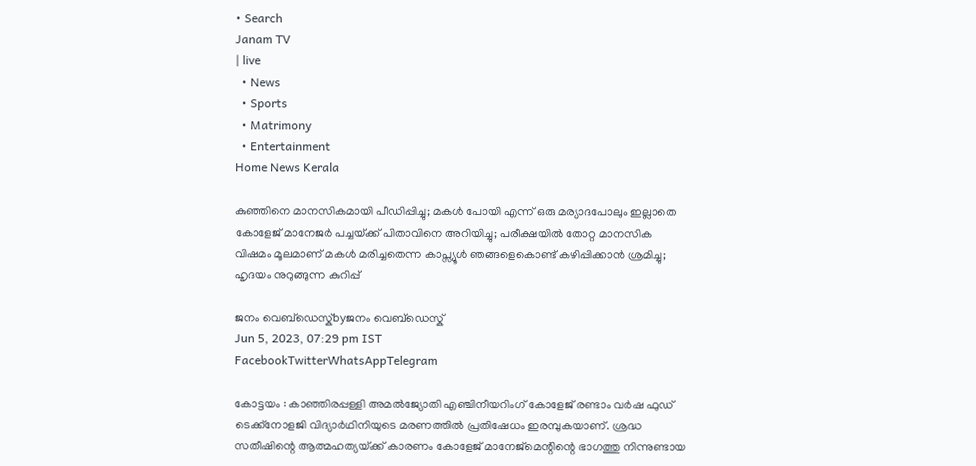• Search
Janam TV
| live
  • News
  • Sports
  • Matrimony
  • Entertainment
Home News Kerala

കുഞ്ഞിനെ മാനസികമായി പീഡിപ്പിച്ചു; മകൾ പോയി എന്ന് ഒരു മര്യാദപോലും ഇല്ലാതെ കോളേജ് മാനേജർ പച്ചയ്‌ക്ക് പിതാവിനെ അറിയിച്ചു; പരീക്ഷയിൽ തോറ്റ മാനസിക വിഷമം മൂലമാണ് മകൾ മരിച്ചതെന്ന കാപ്സ്യൂൾ ഞങ്ങളെകൊണ്ട് കഴിപ്പിക്കാൻ ശ്രമിച്ചു; ഹൃദയം നുറുങ്ങുന്ന കുറിപ്പ്

ജനം വെബ്‌ഡെസ്ക്byജനം വെബ്‌ഡെസ്ക്
Jun 5, 2023, 07:29 pm IST
FacebookTwitterWhatsAppTelegram

കോട്ടയം : കാഞ്ഞിരപ്പള്ളി അമൽജ്യോതി എഞ്ചിനീയറിംഗ് കോളേജ് രണ്ടാം വർഷ ഫുഡ് ടെക്ക്നോളജി വിദ്യാർഥിനിയുടെ മരണത്തിൽ പ്രതിഷേധം ഇരമ്പുകയാണ്. ശ്രദ്ധ സതീഷിന്റെ ആത്മഹത്യയ്‌ക്ക് കാരണം കോളേജ് മാനേജ്‌മെന്റിന്റെ ഭാഗത്തു നിന്നുണ്ടായ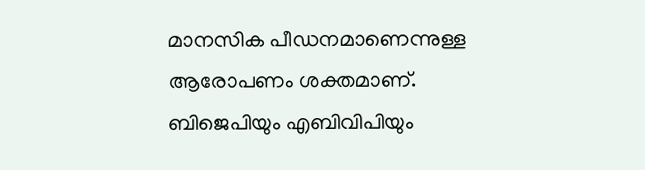മാനസിക പീഡനമാണെന്നുള്ള ആരോപണം ശക്തമാണ്. ബിജെപിയും എബിവിപിയും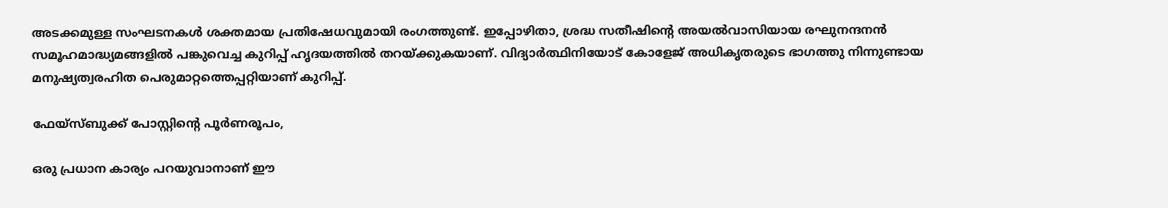അടക്കമുള്ള സംഘടനകൾ ശക്തമായ പ്രതിഷേധവുമായി രംഗത്തുണ്ട്. ഇപ്പോഴിതാ, ശ്രദ്ധ സതീഷിന്റെ അയൽവാസിയായ രഘുനന്ദനൻ സമൂഹമാദ്ധ്യമങ്ങളിൽ പങ്കുവെച്ച കുറിപ്പ് ഹൃദയത്തിൽ തറയ്‌ക്കുകയാണ്. വിദ്യാർത്ഥിനിയോട് കോളേജ് അധികൃതരുടെ ഭാഗത്തു നിന്നുണ്ടായ മനുഷ്യത്വരഹിത പെരുമാറ്റത്തെപ്പറ്റിയാണ് കുറിപ്പ്.

ഫേയ്സ്ബുക്ക് പോസ്റ്റിന്റെ പൂർണരൂപം,

ഒരു പ്രധാന കാര്യം പറയുവാനാണ് ഈ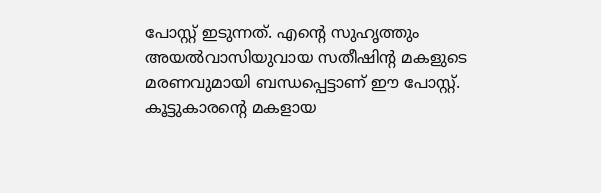പോസ്റ്റ് ഇടുന്നത്. എന്റെ സുഹൃത്തും അയൽവാസിയുവായ സതീഷിൻ്റ മകളുടെ മരണവുമായി ബന്ധപ്പെട്ടാണ് ഈ പോസ്റ്റ്. കൂട്ടുകാരന്റെ മകളായ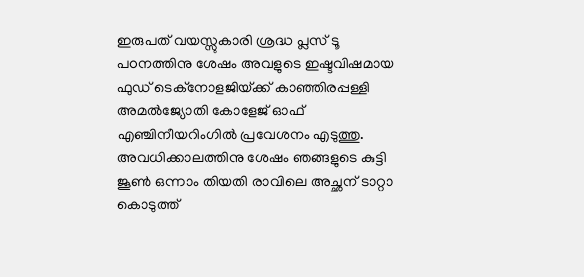ഇരുപത് വയസ്സുകാരി ശ്രദ്ധ പ്ലസ് ടൂ പoനത്തിനു ശേഷം അവളുടെ ഇഷ്ടവിഷമായ ഫുഡ് ടെക്നോളജിയ്‌ക്ക് കാഞ്ഞിരപ്പള്ളി അമൽജ്യോതി കോളേജ് ഓഫ് എഞ്ചിനീയറിംഗിൽ പ്രവേശനം എടുത്തു. അവധിക്കാലത്തിനു ശേഷം ഞങ്ങളുടെ കുട്ടി ജൂൺ ഒന്നാം തിയതി രാവിലെ അച്ഛന് ടാറ്റാ കൊടുത്ത്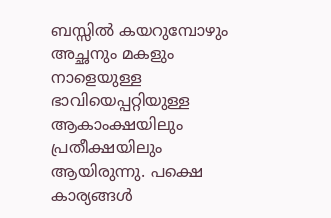ബസ്സിൽ കയറുമ്പോഴും അച്ഛനും മകളും നാളെയുള്ള ഭാവിയെപ്പറ്റിയുള്ള ആകാംക്ഷയിലും പ്രതീക്ഷയിലും ആയിരുന്നു. പക്ഷെ കാര്യങ്ങൾ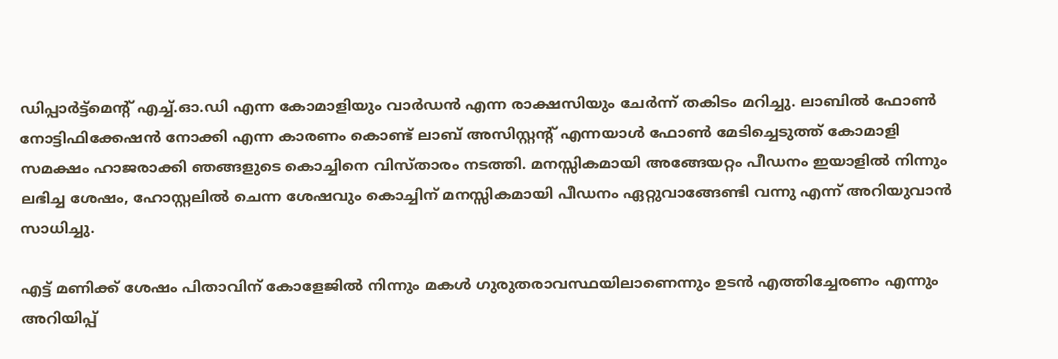ഡിപ്പാർട്ട്മെൻ്റ് എച്ച്.ഓ.ഡി എന്ന കോമാളിയും വാർഡൻ എന്ന രാക്ഷസിയും ചേർന്ന് തകിടം മറിച്ചു. ലാബിൽ ഫോൺ നോട്ടിഫിക്കേഷൻ നോക്കി എന്ന കാരണം കൊണ്ട് ലാബ് അസിസ്റ്റൻ്റ് എന്നയാൾ ഫോൺ മേടിച്ചെടുത്ത് കോമാളി സമക്ഷം ഹാജരാക്കി ഞങ്ങളുടെ കൊച്ചിനെ വിസ്താരം നടത്തി. മനസ്സികമായി അങ്ങേയറ്റം പീഡനം ഇയാളിൽ നിന്നും ലഭിച്ച ശേഷം, ഹോസ്റ്റലിൽ ചെന്ന ശേഷവും കൊച്ചിന് മനസ്സികമായി പീഡനം ഏറ്റുവാങ്ങേണ്ടി വന്നു എന്ന് അറിയുവാൻ സാധിച്ചു.

എട്ട് മണിക്ക് ശേഷം പിതാവിന് കോളേജിൽ നിന്നും മകൾ ഗുരുതരാവസ്ഥയിലാണെന്നും ഉടൻ എത്തിച്ചേരണം എന്നും അറിയിപ്പ്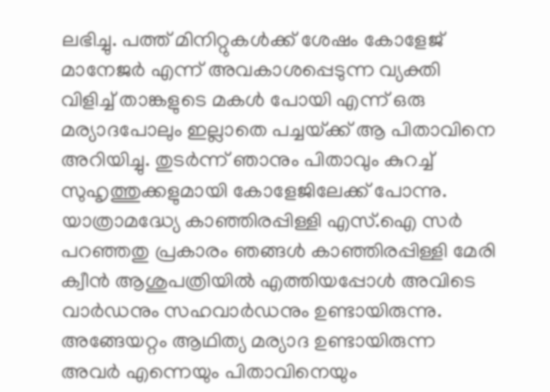ലഭിച്ചു. പത്ത് മിനിറ്റുകൾക്ക് ശേഷം കോളേജ് മാനേജർ എന്ന് അവകാശപ്പെടുന്ന വ്യക്തി വിളിച്ച് താങ്കളുടെ മകൾ പോയി എന്ന് ഒരു മര്യാദപോലും ഇല്ലാതെ പച്ചയ്‌ക്ക് ആ പിതാവിനെ അറിയിച്ചു. തുടർന്ന് ഞാനും പിതാവും കുറച്ച് സുഹൃത്തുക്കളുമായി കോളേജിലേക്ക് പോന്നു. യാത്രാമദ്ധ്യേ കാഞ്ഞിരപ്പിള്ളി എസ്‌.ഐ സർ പറഞ്ഞതു പ്രകാരം ഞങ്ങൾ കാഞ്ഞിരപ്പിള്ളി മേരി ക്വീൻ ആശുപത്രിയിൽ എത്തിയപ്പോൾ അവിടെ വാർഡനും സഹവാർഡനും ഉണ്ടായിരുന്നു. അങ്ങേയറ്റം ആഥിത്യ മര്യാദ ഉണ്ടായിരുന്ന അവർ എന്നെയും പിതാവിനെയും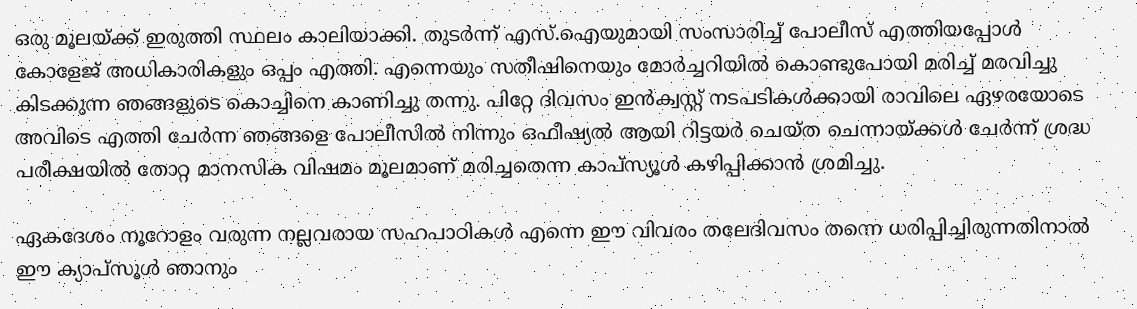ഒരു മൂലയ്‌ക്ക് ഇരുത്തി സ്ഥലം കാലിയാക്കി. തുടർന്ന് എസ്.ഐയുമായി സംസാരിച്ച് പോലീസ് എത്തിയപ്പോൾ കോളേജ് അധികാരികളും ഒപ്പം എത്തി. എന്നെയും സതീഷിനെയും മോർച്ചറിയിൽ കൊണ്ടുപോയി മരിച്ച് മരവിച്ചു കിടക്കുന്ന ഞങ്ങളുടെ കൊച്ചിനെ കാണിച്ചു തന്നു. പിറ്റേ ദിവസം ഇൻക്വസ്റ്റ് നടപടികൾക്കായി രാവിലെ ഏഴരയോടെ അവിടെ എത്തി ചേർന്ന ഞങ്ങളെ പോലീസിൽ നിന്നും ഒഫീഷ്യൽ ആയി റിട്ടയർ ചെയ്ത ചെന്നായ്‌ക്കൾ ചേർന്ന് ശ്രദ്ധ പരീക്ഷയിൽ തോറ്റ മാനസിക വിഷമം മൂലമാണ് മരിച്ചതെന്ന കാപ്സ്യൂൾ കഴിപ്പിക്കാൻ ശ്രമിച്ചു.

ഏകദേശം നൂറോളം വരുന്ന നല്ലവരായ സഹപാഠികൾ എന്നെ ഈ വിവരം തലേദിവസം തന്നെ ധരിപ്പിച്ചിരുന്നതിനാൽ ഈ ക്യാപ്സൂൾ ഞാനും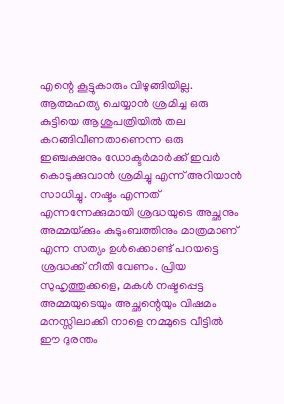എന്റെ കൂട്ടുകാരും വിഴുങ്ങിയില്ല. ആത്മഹത്യ ചെയ്യാൻ ശ്രമിച്ച ഒരു കുട്ടിയെ ആശുപത്രിയിൽ തല കറങ്ങിവീണതാണെന്ന ഒരു ഇഞ്ചക്ഷനും ഡോക്ടർമാർക്ക് ഇവർ കൊടുക്കുവാൻ ശ്രമിച്ചു എന്ന് അറിയാൻ സാധിച്ചു. നഷ്ടം എന്നത് എന്നന്നേക്കുമായി ശ്രദ്ധയുടെ അച്ഛനും അമ്മയ്‌ക്കും കുടുംബത്തിനും മാത്രമാണ് എന്ന സത്യം ഉൾക്കൊണ്ട് പറയട്ടെ ശ്രദ്ധക്ക് നീതി വേണം. പ്രിയ സുഹൃത്തുക്കളെ, മകൾ നഷ്ടപ്പെട്ട അമ്മയുടെയും അച്ഛന്റെയും വിഷമം മനസ്സിലാക്കി നാളെ നമ്മുടെ വീട്ടിൽ ഈ ദുരന്തം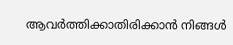ആവർത്തിക്കാതിരിക്കാൻ നിങ്ങൾ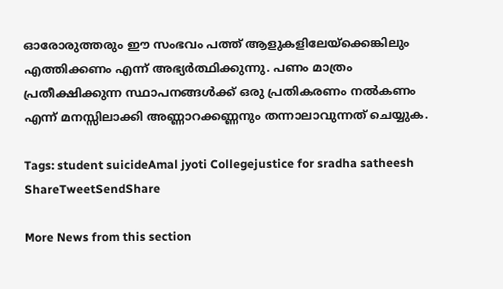ഓരോരുത്തരും ഈ സംഭവം പത്ത് ആളുകളിലേയ്‌ക്കെങ്കിലും എത്തിക്കണം എന്ന് അഭ്യർത്ഥിക്കുന്നു. പണം മാത്രം പ്രതീക്ഷിക്കുന്ന സ്ഥാപനങ്ങൾക്ക് ഒരു പ്രതികരണം നൽകണം എന്ന് മനസ്സിലാക്കി അണ്ണാറക്കണ്ണനും തന്നാലാവുന്നത് ചെയ്യുക.

Tags: student suicideAmal jyoti Collegejustice for sradha satheesh
ShareTweetSendShare

More News from this section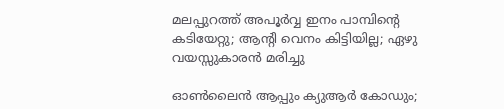മലപ്പുറത്ത് അപൂര്‍വ്വ ഇനം പാമ്പിന്റെ കടിയേറ്റു; ആന്റി വെനം കിട്ടിയില്ല; ഏഴു വയസ്സുകാരന്‍ മരിച്ചു

ഓണ്‍ലൈന്‍ ആപ്പും ക്യുആര്‍ കോഡും;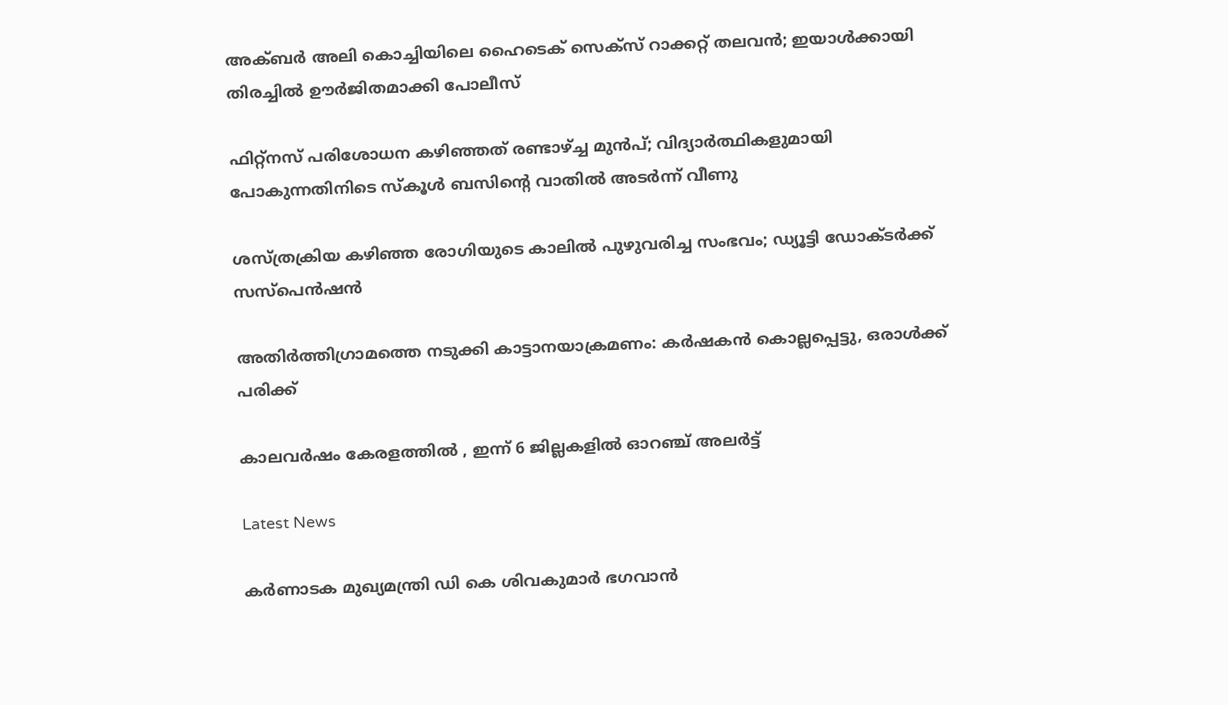അക്ബര്‍ അലി കൊച്ചിയിലെ ഹൈടെക് സെക്‌സ് റാക്കറ്റ് തലവന്‍; ഇയാള്‍ക്കായി തിരച്ചില്‍ ഊര്‍ജിതമാക്കി പോലീസ്

ഫിറ്റ്നസ് പരിശോധന കഴിഞ്ഞത് രണ്ടാഴ്‌ച്ച മുൻപ്; വിദ്യാർത്ഥികളുമായി പോകുന്നതിനിടെ സ്കൂള്‍ ബസിന്റെ വാതിൽ അടര്‍ന്ന് വീണു

ശസ്ത്രക്രിയ കഴിഞ്ഞ രോഗിയുടെ കാലില്‍ പുഴുവരിച്ച സംഭവം; ഡ്യൂട്ടി ഡോക്ടര്‍ക്ക് സസ്‌പെന്‍ഷന്‍

അതിര്‍ത്തിഗ്രാമത്തെ നടുക്കി കാട്ടാനയാക്രമണം: കര്‍ഷകന്‍ കൊല്ലപ്പെട്ടു, ഒരാള്‍ക്ക് പരിക്ക്

കാലവർഷം കേരളത്തിൽ , ഇന്ന് 6 ജില്ലകളില്‍ ഓറഞ്ച് അലർട്ട്

Latest News

കർണാടക മുഖ്യമന്ത്രി ഡി കെ ശിവകുമാർ ഭഗവാൻ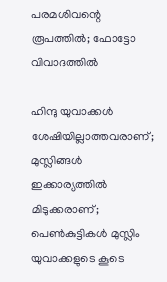പരമശിവന്റെ രൂപത്തിൽ; ഫോട്ടോ വിവാദത്തിൽ

ഹിന്ദു യുവാക്കൾ ശേഷിയില്ലാത്തവരാണ്; മുസ്ലിങ്ങൾ ഇക്കാര്യത്തിൽ മിടുക്കരാണ്; പെൺകുട്ടികൾ മുസ്ലിം യുവാക്കളുടെ കൂടെ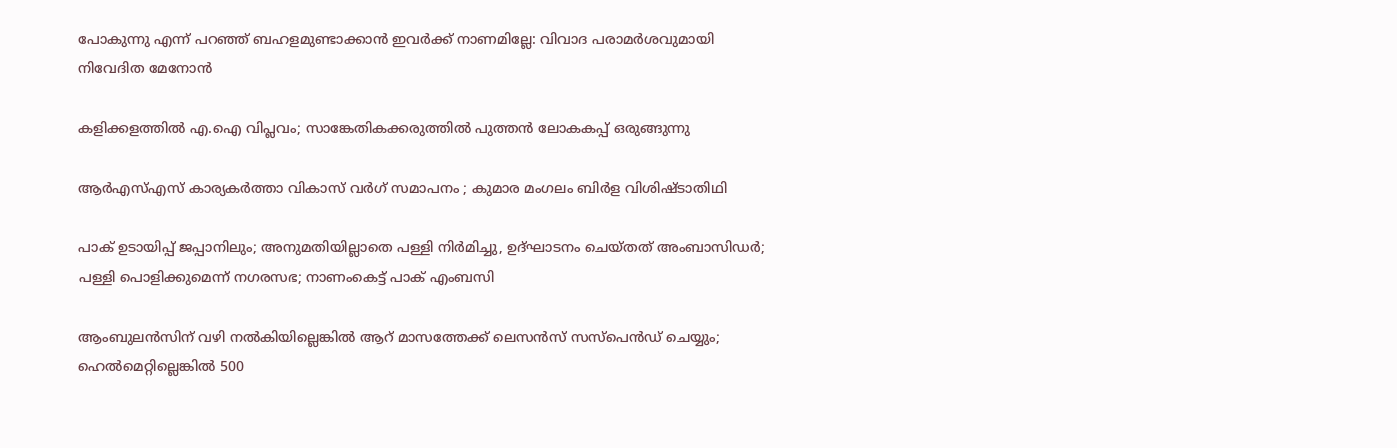പോകുന്നു എന്ന് പറഞ്ഞ് ബഹളമുണ്ടാക്കാൻ ഇവർക്ക് നാണമില്ലേ: വിവാദ പരാമർശവുമായി നിവേദിത മേനോൻ

കളിക്കളത്തില്‍ എ.ഐ വിപ്ലവം; സാങ്കേതികക്കരുത്തില്‍ പുത്തന്‍ ലോകകപ്പ് ഒരുങ്ങുന്നു

ആർഎസ്എസ് കാര്യകർത്താ വികാസ് വർഗ് സമാപനം ; കുമാര മംഗലം ബിർള വിശിഷ്ടാതിഥി

പാക് ഉടായിപ്പ് ജപ്പാനിലും; അനുമതിയില്ലാതെ പള്ളി നിർമിച്ചു, ഉദ്ഘാടനം ചെയ്തത് അംബാസിഡർ; പള്ളി പൊളിക്കുമെന്ന് നഗരസഭ; നാണംകെട്ട് പാക് എംബസി

ആംബുലന്‍സിന് വഴി നല്‍കിയില്ലെങ്കിൽ ആറ് മാസത്തേക്ക് ലെസൻസ് സസ്പെൻഡ് ചെയ്യും; ഹെൽമെറ്റില്ലെങ്കിൽ 500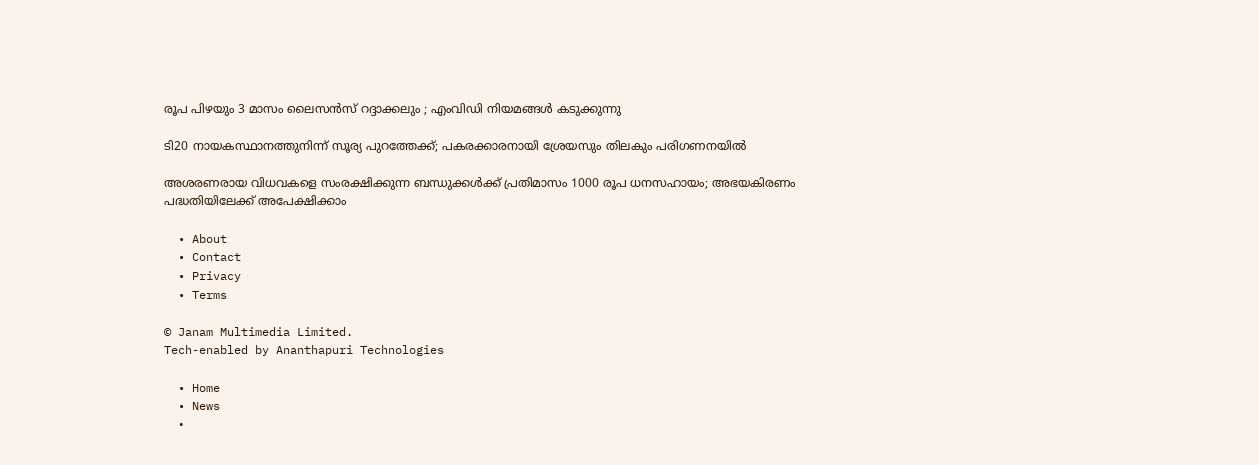രൂപ പിഴയും 3 മാസം ലൈസൻസ് റദ്ദാക്കലും ; എംവിഡി നിയമങ്ങൾ കടുക്കുന്നു

ടി20 നായകസ്ഥാനത്തുനിന്ന് സൂര്യ പുറത്തേക്ക്; പകരക്കാരനായി ശ്രേയസും തിലകും പരിഗണനയില്‍

അശരണരായ വിധവകളെ സംരക്ഷിക്കുന്ന ബന്ധുക്കൾക്ക് പ്രതിമാസം 1000 രൂപ ധനസഹായം; അഭയകിരണം പദ്ധതിയിലേക്ക് അപേക്ഷിക്കാം

  • About
  • Contact
  • Privacy
  • Terms

© Janam Multimedia Limited.
Tech-enabled by Ananthapuri Technologies

  • Home
  • News
    •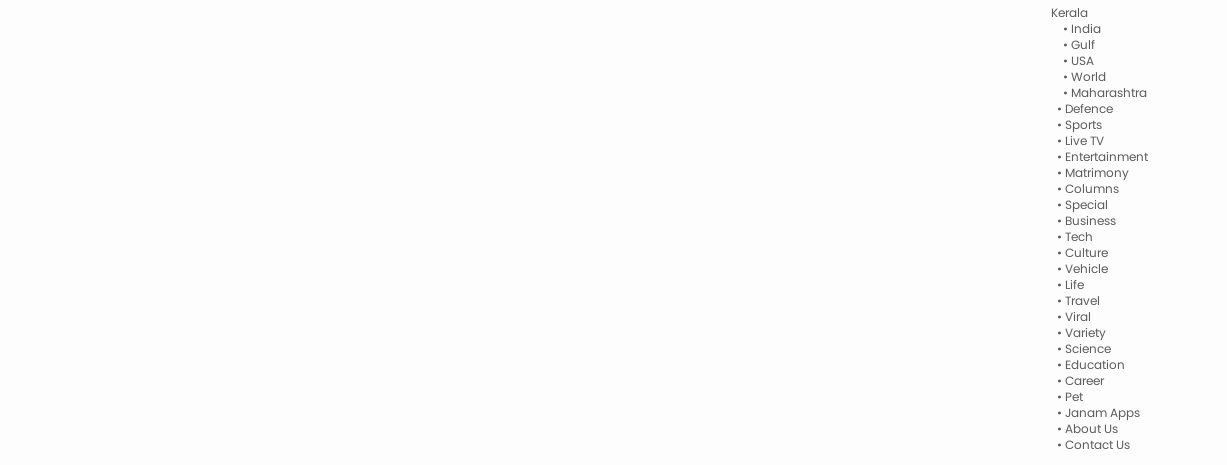Kerala
    • India
    • Gulf
    • USA
    • World
    • Maharashtra
  • Defence
  • Sports
  • Live TV
  • Entertainment
  • Matrimony
  • Columns
  • Special
  • Business
  • Tech
  • Culture
  • Vehicle
  • Life
  • Travel
  • Viral
  • Variety
  • Science
  • Education
  • Career
  • Pet
  • Janam Apps
  • About Us
  • Contact Us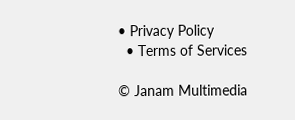• Privacy Policy
  • Terms of Services

© Janam Multimedia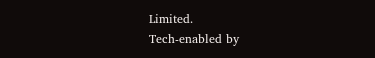Limited.
Tech-enabled by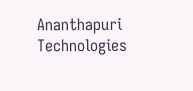Ananthapuri Technologies